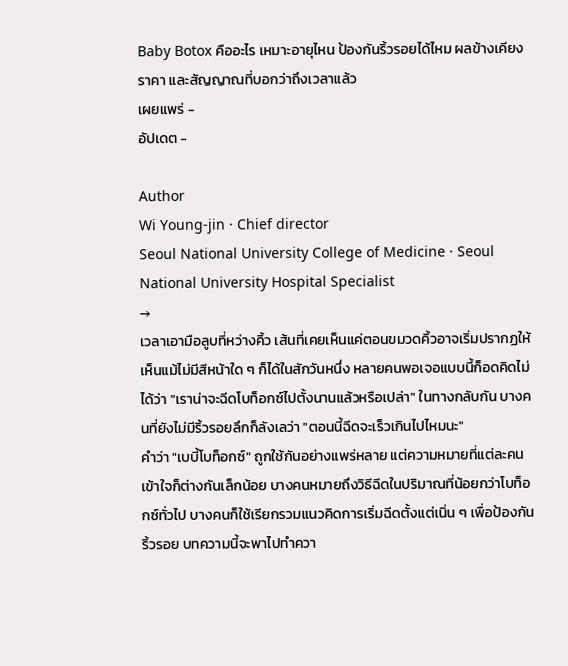Baby Botox คืออะไร เหมาะอายุไหน ป้องกันริ้วรอยได้ไหม ผลข้างเคียง ราคา และสัญญาณที่บอกว่าถึงเวลาแล้ว
เผยแพร่ -
อัปเดต -

Author
Wi Young-jin · Chief director
Seoul National University College of Medicine · Seoul National University Hospital Specialist
→
เวลาเอามือลูบที่หว่างคิ้ว เส้นที่เคยเห็นแค่ตอนขมวดคิ้วอาจเริ่มปรากฏให้เห็นแม้ไม่มีสีหน้าใด ๆ ก็ได้ในสักวันหนึ่ง หลายคนพอเจอแบบนี้ก็อดคิดไม่ได้ว่า "เราน่าจะฉีดโบท็อกซ์ไปตั้งนานแล้วหรือเปล่า" ในทางกลับกัน บางคนที่ยังไม่มีริ้วรอยลึกก็ลังเลว่า "ตอนนี้ฉีดจะเร็วเกินไปไหมนะ"
คำว่า "เบบี้โบท็อกซ์" ถูกใช้กันอย่างแพร่หลาย แต่ความหมายที่แต่ละคนเข้าใจก็ต่างกันเล็กน้อย บางคนหมายถึงวิธีฉีดในปริมาณที่น้อยกว่าโบท็อกซ์ทั่วไป บางคนก็ใช้เรียกรวมแนวคิดการเริ่มฉีดตั้งแต่เนิ่น ๆ เพื่อป้องกันริ้วรอย บทความนี้จะพาไปทำควา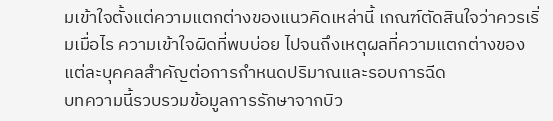มเข้าใจตั้งแต่ความแตกต่างของแนวคิดเหล่านี้ เกณฑ์ตัดสินใจว่าควรเริ่มเมื่อไร ความเข้าใจผิดที่พบบ่อย ไปจนถึงเหตุผลที่ความแตกต่างของแต่ละบุคคลสำคัญต่อการกำหนดปริมาณและรอบการฉีด
บทความนี้รวบรวมข้อมูลการรักษาจากบิว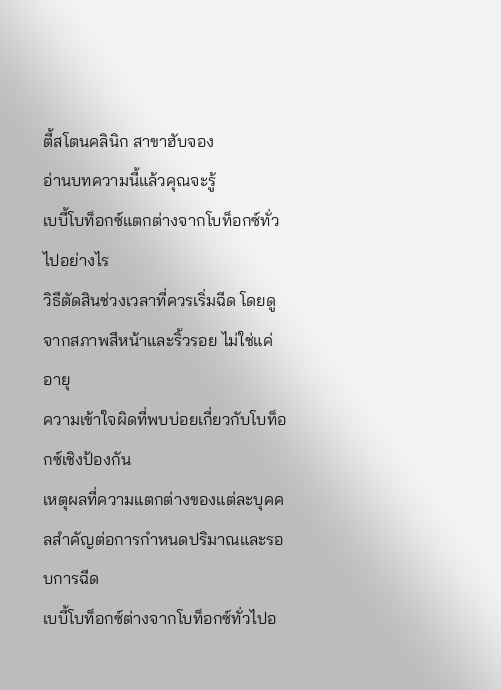ตี้สโตนคลินิก สาขาฮับจอง
อ่านบทความนี้แล้วคุณจะรู้
เบบี้โบท็อกซ์แตกต่างจากโบท็อกซ์ทั่วไปอย่างไร
วิธีตัดสินช่วงเวลาที่ควรเริ่มฉีด โดยดูจากสภาพสีหน้าและริ้วรอย ไม่ใช่แค่อายุ
ความเข้าใจผิดที่พบบ่อยเกี่ยวกับโบท็อกซ์เชิงป้องกัน
เหตุผลที่ความแตกต่างของแต่ละบุคคลสำคัญต่อการกำหนดปริมาณและรอบการฉีด
เบบี้โบท็อกซ์ต่างจากโบท็อกซ์ทั่วไปอ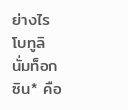ย่างไร
โบทูลินั่มท็อกซิน* คือ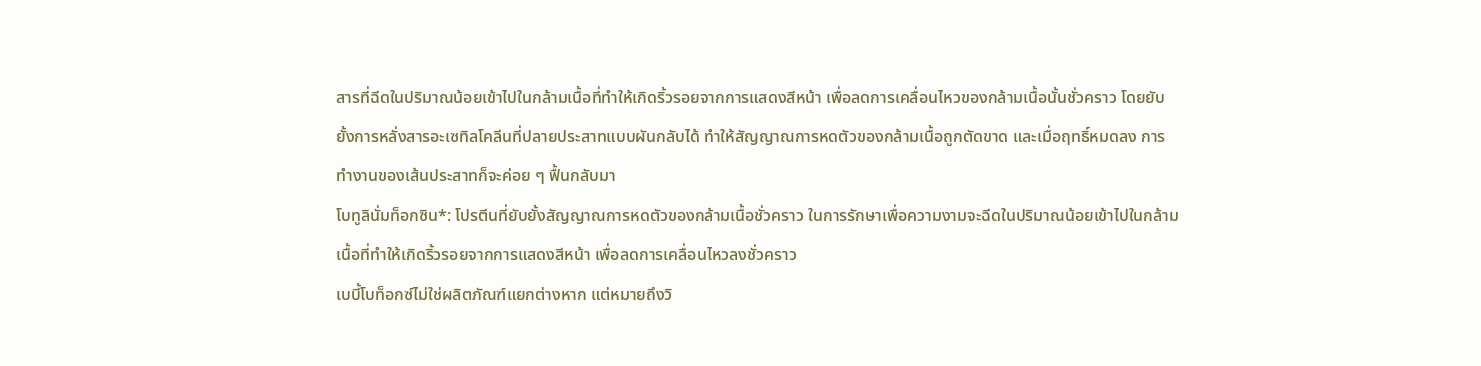สารที่ฉีดในปริมาณน้อยเข้าไปในกล้ามเนื้อที่ทำให้เกิดริ้วรอยจากการแสดงสีหน้า เพื่อลดการเคลื่อนไหวของกล้ามเนื้อนั้นชั่วคราว โดยยับยั้งการหลั่งสารอะเซทิลโคลีนที่ปลายประสาทแบบผันกลับได้ ทำให้สัญญาณการหดตัวของกล้ามเนื้อถูกตัดขาด และเมื่อฤทธิ์หมดลง การทำงานของเส้นประสาทก็จะค่อย ๆ ฟื้นกลับมา
โบทูลินั่มท็อกซิน*: โปรตีนที่ยับยั้งสัญญาณการหดตัวของกล้ามเนื้อชั่วคราว ในการรักษาเพื่อความงามจะฉีดในปริมาณน้อยเข้าไปในกล้ามเนื้อที่ทำให้เกิดริ้วรอยจากการแสดงสีหน้า เพื่อลดการเคลื่อนไหวลงชั่วคราว
เบบี้โบท็อกซ์ไม่ใช่ผลิตภัณฑ์แยกต่างหาก แต่หมายถึงวิ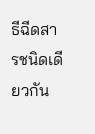ธีฉีดสารชนิดเดียวกัน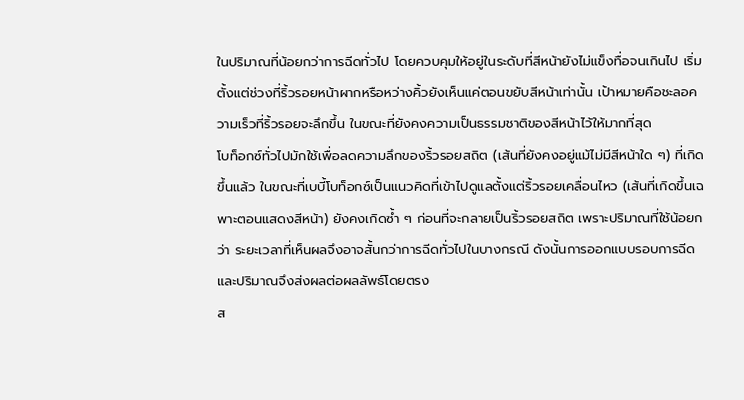ในปริมาณที่น้อยกว่าการฉีดทั่วไป โดยควบคุมให้อยู่ในระดับที่สีหน้ายังไม่แข็งทื่อจนเกินไป เริ่มตั้งแต่ช่วงที่ริ้วรอยหน้าผากหรือหว่างคิ้วยังเห็นแค่ตอนขยับสีหน้าเท่านั้น เป้าหมายคือชะลอความเร็วที่ริ้วรอยจะลึกขึ้น ในขณะที่ยังคงความเป็นธรรมชาติของสีหน้าไว้ให้มากที่สุด
โบท็อกซ์ทั่วไปมักใช้เพื่อลดความลึกของริ้วรอยสถิต (เส้นที่ยังคงอยู่แม้ไม่มีสีหน้าใด ๆ) ที่เกิดขึ้นแล้ว ในขณะที่เบบี้โบท็อกซ์เป็นแนวคิดที่เข้าไปดูแลตั้งแต่ริ้วรอยเคลื่อนไหว (เส้นที่เกิดขึ้นเฉพาะตอนแสดงสีหน้า) ยังคงเกิดซ้ำ ๆ ก่อนที่จะกลายเป็นริ้วรอยสถิต เพราะปริมาณที่ใช้น้อยกว่า ระยะเวลาที่เห็นผลจึงอาจสั้นกว่าการฉีดทั่วไปในบางกรณี ดังนั้นการออกแบบรอบการฉีดและปริมาณจึงส่งผลต่อผลลัพธ์โดยตรง
ส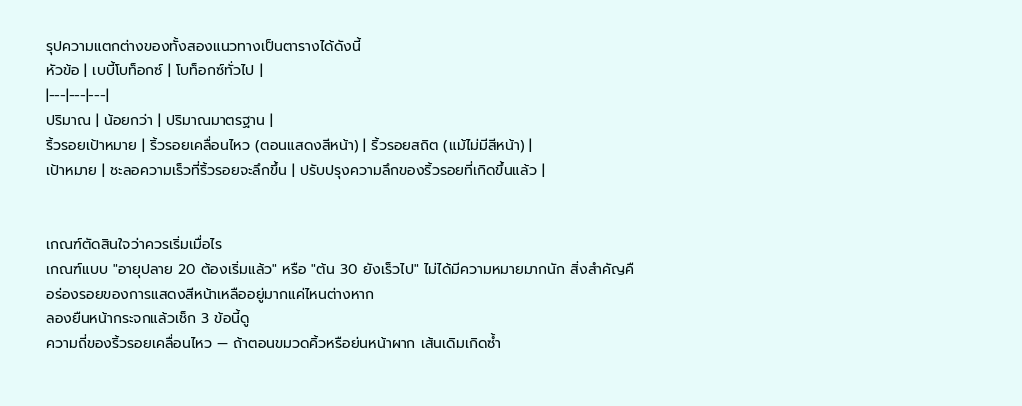รุปความแตกต่างของทั้งสองแนวทางเป็นตารางได้ดังนี้
หัวข้อ | เบบี้โบท็อกซ์ | โบท็อกซ์ทั่วไป |
|---|---|---|
ปริมาณ | น้อยกว่า | ปริมาณมาตรฐาน |
ริ้วรอยเป้าหมาย | ริ้วรอยเคลื่อนไหว (ตอนแสดงสีหน้า) | ริ้วรอยสถิต (แม้ไม่มีสีหน้า) |
เป้าหมาย | ชะลอความเร็วที่ริ้วรอยจะลึกขึ้น | ปรับปรุงความลึกของริ้วรอยที่เกิดขึ้นแล้ว |


เกณฑ์ตัดสินใจว่าควรเริ่มเมื่อไร
เกณฑ์แบบ "อายุปลาย 20 ต้องเริ่มแล้ว" หรือ "ต้น 30 ยังเร็วไป" ไม่ได้มีความหมายมากนัก สิ่งสำคัญคือร่องรอยของการแสดงสีหน้าเหลืออยู่มากแค่ไหนต่างหาก
ลองยืนหน้ากระจกแล้วเช็ก 3 ข้อนี้ดู
ความถี่ของริ้วรอยเคลื่อนไหว — ถ้าตอนขมวดคิ้วหรือย่นหน้าผาก เส้นเดิมเกิดซ้ำ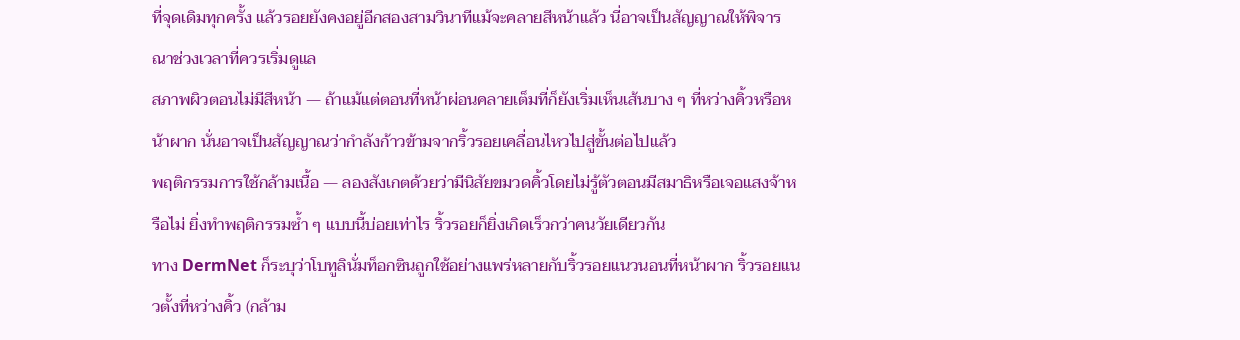ที่จุดเดิมทุกครั้ง แล้วรอยยังคงอยู่อีกสองสามวินาทีแม้จะคลายสีหน้าแล้ว นี่อาจเป็นสัญญาณให้พิจารณาช่วงเวลาที่ควรเริ่มดูแล
สภาพผิวตอนไม่มีสีหน้า — ถ้าแม้แต่ตอนที่หน้าผ่อนคลายเต็มที่ก็ยังเริ่มเห็นเส้นบาง ๆ ที่หว่างคิ้วหรือหน้าผาก นั่นอาจเป็นสัญญาณว่ากำลังก้าวข้ามจากริ้วรอยเคลื่อนไหวไปสู่ขั้นต่อไปแล้ว
พฤติกรรมการใช้กล้ามเนื้อ — ลองสังเกตด้วยว่ามีนิสัยขมวดคิ้วโดยไม่รู้ตัวตอนมีสมาธิหรือเจอแสงจ้าหรือไม่ ยิ่งทำพฤติกรรมซ้ำ ๆ แบบนี้บ่อยเท่าไร ริ้วรอยก็ยิ่งเกิดเร็วกว่าคนวัยเดียวกัน
ทาง DermNet ก็ระบุว่าโบทูลินั่มท็อกซินถูกใช้อย่างแพร่หลายกับริ้วรอยแนวนอนที่หน้าผาก ริ้วรอยแนวตั้งที่หว่างคิ้ว (กล้าม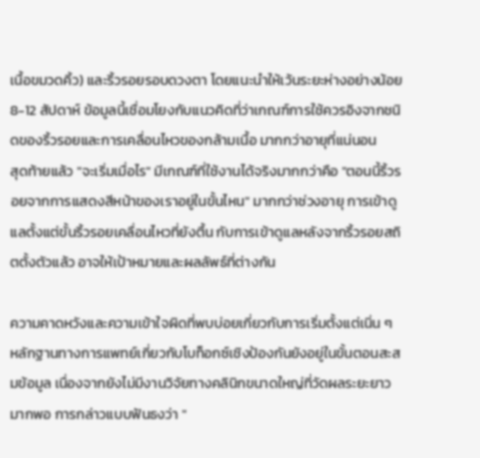เนื้อขมวดคิ้ว) และริ้วรอยรอบดวงตา โดยแนะนำให้เว้นระยะห่างอย่างน้อย 8-12 สัปดาห์ ข้อมูลนี้เชื่อมโยงกับแนวคิดที่ว่าเกณฑ์การใช้ควรอิงจากชนิดของริ้วรอยและการเคลื่อนไหวของกล้ามเนื้อ มากกว่าอายุที่แน่นอน
สุดท้ายแล้ว "จะเริ่มเมื่อไร" มีเกณฑ์ที่ใช้งานได้จริงมากกว่าคือ "ตอนนี้ริ้วรอยจากการแสดงสีหน้าของเราอยู่ในขั้นไหน" มากกว่าช่วงอายุ การเข้าดูแลตั้งแต่ขั้นริ้วรอยเคลื่อนไหวที่ยังตื้น กับการเข้าดูแลหลังจากริ้วรอยสถิตตั้งตัวแล้ว อาจให้เป้าหมายและผลลัพธ์ที่ต่างกัน

ความคาดหวังและความเข้าใจผิดที่พบบ่อยเกี่ยวกับการเริ่มตั้งแต่เนิ่น ๆ
หลักฐานทางการแพทย์เกี่ยวกับโบท็อกซ์เชิงป้องกันยังอยู่ในขั้นตอนสะสมข้อมูล เนื่องจากยังไม่มีงานวิจัยทางคลินิกขนาดใหญ่ที่วัดผลระยะยาวมากพอ การกล่าวแบบฟันธงว่า "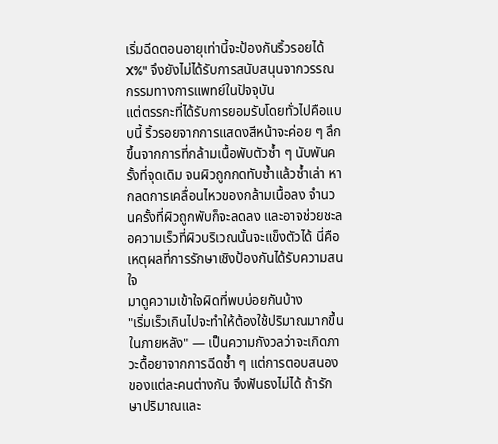เริ่มฉีดตอนอายุเท่านี้จะป้องกันริ้วรอยได้ X%" จึงยังไม่ได้รับการสนับสนุนจากวรรณกรรมทางการแพทย์ในปัจจุบัน
แต่ตรรกะที่ได้รับการยอมรับโดยทั่วไปคือแบบนี้ ริ้วรอยจากการแสดงสีหน้าจะค่อย ๆ ลึกขึ้นจากการที่กล้ามเนื้อพับตัวซ้ำ ๆ นับพันครั้งที่จุดเดิม จนผิวถูกกดทับซ้ำแล้วซ้ำเล่า หากลดการเคลื่อนไหวของกล้ามเนื้อลง จำนวนครั้งที่ผิวถูกพับก็จะลดลง และอาจช่วยชะลอความเร็วที่ผิวบริเวณนั้นจะแข็งตัวได้ นี่คือเหตุผลที่การรักษาเชิงป้องกันได้รับความสนใจ
มาดูความเข้าใจผิดที่พบบ่อยกันบ้าง
"เริ่มเร็วเกินไปจะทำให้ต้องใช้ปริมาณมากขึ้นในภายหลัง" — เป็นความกังวลว่าจะเกิดภาวะดื้อยาจากการฉีดซ้ำ ๆ แต่การตอบสนองของแต่ละคนต่างกัน จึงฟันธงไม่ได้ ถ้ารักษาปริมาณและ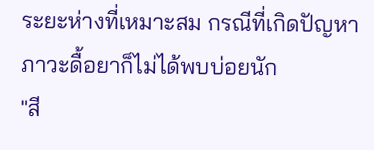ระยะห่างที่เหมาะสม กรณีที่เกิดปัญหาภาวะดื้อยาก็ไม่ได้พบบ่อยนัก
"สี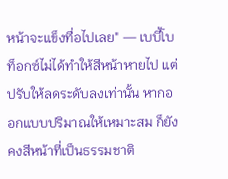หน้าจะแข็งทื่อไปเลย" — เบบี้โบท็อกซ์ไม่ได้ทำให้สีหน้าหายไป แต่ปรับให้ลดระดับลงเท่านั้น หากออกแบบปริมาณให้เหมาะสม ก็ยังคงสีหน้าที่เป็นธรรมชาติ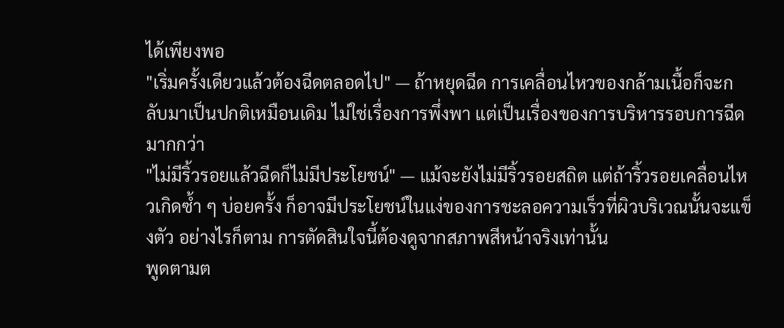ได้เพียงพอ
"เริ่มครั้งเดียวแล้วต้องฉีดตลอดไป" — ถ้าหยุดฉีด การเคลื่อนไหวของกล้ามเนื้อก็จะกลับมาเป็นปกติเหมือนเดิม ไม่ใช่เรื่องการพึ่งพา แต่เป็นเรื่องของการบริหารรอบการฉีดมากกว่า
"ไม่มีริ้วรอยแล้วฉีดก็ไม่มีประโยชน์" — แม้จะยังไม่มีริ้วรอยสถิต แต่ถ้าริ้วรอยเคลื่อนไหวเกิดซ้ำ ๆ บ่อยครั้ง ก็อาจมีประโยชน์ในแง่ของการชะลอความเร็วที่ผิวบริเวณนั้นจะแข็งตัว อย่างไรก็ตาม การตัดสินใจนี้ต้องดูจากสภาพสีหน้าจริงเท่านั้น
พูดตามต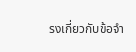รงเกี่ยวกับข้อจำ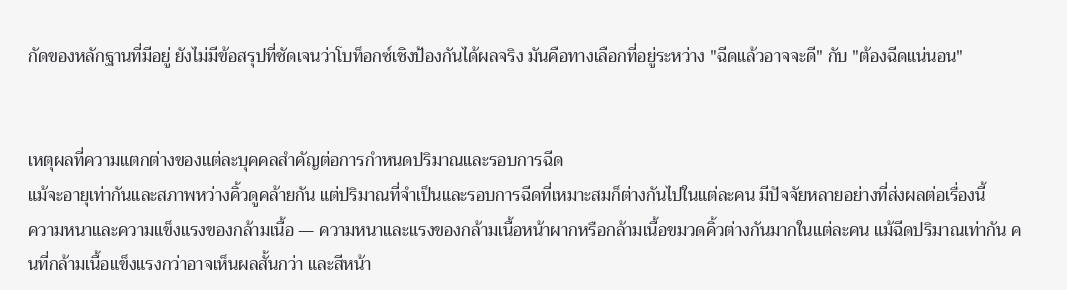กัดของหลักฐานที่มีอยู่ ยังไม่มีข้อสรุปที่ชัดเจนว่าโบท็อกซ์เชิงป้องกันได้ผลจริง มันคือทางเลือกที่อยู่ระหว่าง "ฉีดแล้วอาจจะดี" กับ "ต้องฉีดแน่นอน"


เหตุผลที่ความแตกต่างของแต่ละบุคคลสำคัญต่อการกำหนดปริมาณและรอบการฉีด
แม้จะอายุเท่ากันและสภาพหว่างคิ้วดูคล้ายกัน แต่ปริมาณที่จำเป็นและรอบการฉีดที่เหมาะสมก็ต่างกันไปในแต่ละคน มีปัจจัยหลายอย่างที่ส่งผลต่อเรื่องนี้
ความหนาและความแข็งแรงของกล้ามเนื้อ — ความหนาและแรงของกล้ามเนื้อหน้าผากหรือกล้ามเนื้อขมวดคิ้วต่างกันมากในแต่ละคน แม้ฉีดปริมาณเท่ากัน คนที่กล้ามเนื้อแข็งแรงกว่าอาจเห็นผลสั้นกว่า และสีหน้า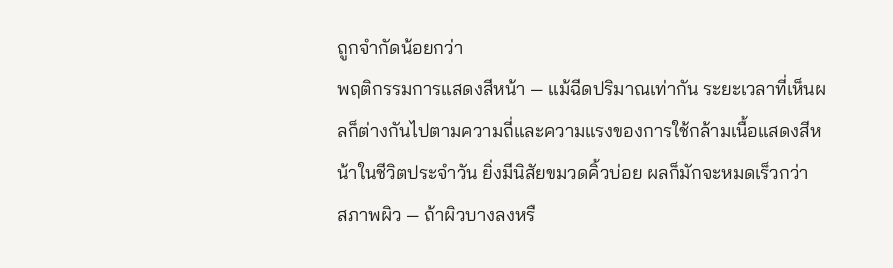ถูกจำกัดน้อยกว่า
พฤติกรรมการแสดงสีหน้า — แม้ฉีดปริมาณเท่ากัน ระยะเวลาที่เห็นผลก็ต่างกันไปตามความถี่และความแรงของการใช้กล้ามเนื้อแสดงสีหน้าในชีวิตประจำวัน ยิ่งมีนิสัยขมวดคิ้วบ่อย ผลก็มักจะหมดเร็วกว่า
สภาพผิว — ถ้าผิวบางลงหรื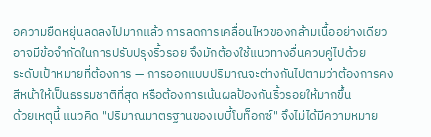อความยืดหยุ่นลดลงไปมากแล้ว การลดการเคลื่อนไหวของกล้ามเนื้ออย่างเดียวอาจมีข้อจำกัดในการปรับปรุงริ้วรอย จึงมักต้องใช้แนวทางอื่นควบคู่ไปด้วย
ระดับเป้าหมายที่ต้องการ — การออกแบบปริมาณจะต่างกันไปตามว่าต้องการคงสีหน้าให้เป็นธรรมชาติที่สุด หรือต้องการเน้นผลป้องกันริ้วรอยให้มากขึ้น
ด้วยเหตุนี้ แนวคิด "ปริมาณมาตรฐานของเบบี้โบท็อกซ์" จึงไม่ได้มีความหมาย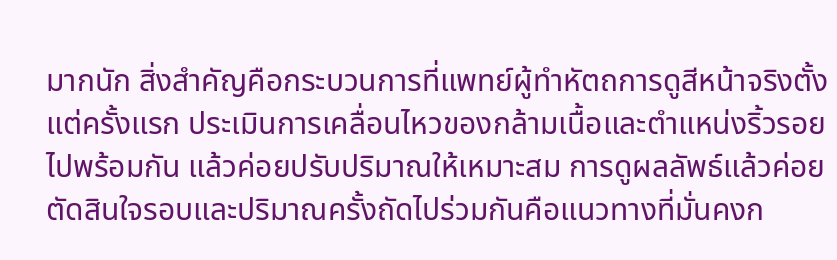มากนัก สิ่งสำคัญคือกระบวนการที่แพทย์ผู้ทำหัตถการดูสีหน้าจริงตั้งแต่ครั้งแรก ประเมินการเคลื่อนไหวของกล้ามเนื้อและตำแหน่งริ้วรอยไปพร้อมกัน แล้วค่อยปรับปริมาณให้เหมาะสม การดูผลลัพธ์แล้วค่อยตัดสินใจรอบและปริมาณครั้งถัดไปร่วมกันคือแนวทางที่มั่นคงก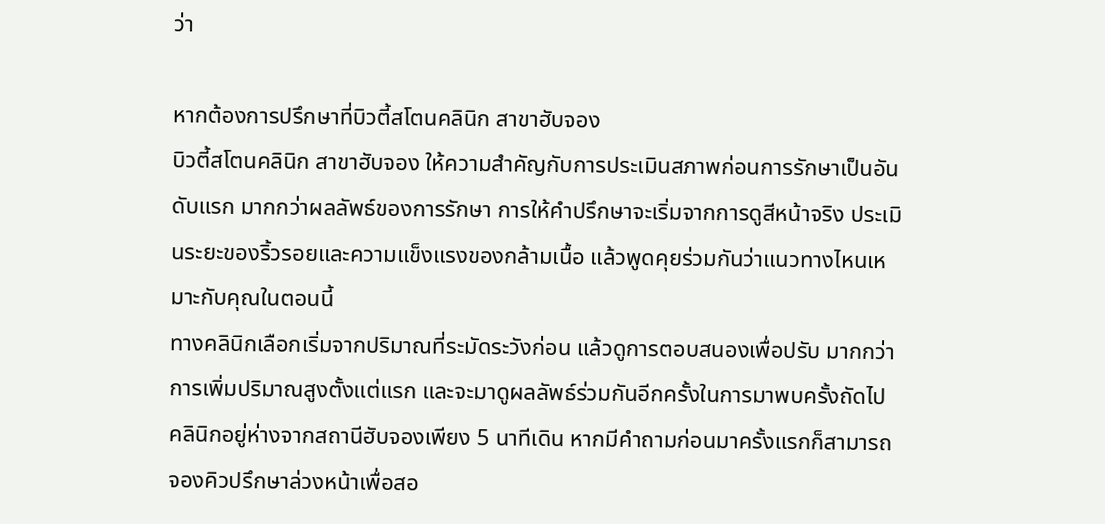ว่า

หากต้องการปรึกษาที่บิวตี้สโตนคลินิก สาขาฮับจอง
บิวตี้สโตนคลินิก สาขาฮับจอง ให้ความสำคัญกับการประเมินสภาพก่อนการรักษาเป็นอันดับแรก มากกว่าผลลัพธ์ของการรักษา การให้คำปรึกษาจะเริ่มจากการดูสีหน้าจริง ประเมินระยะของริ้วรอยและความแข็งแรงของกล้ามเนื้อ แล้วพูดคุยร่วมกันว่าแนวทางไหนเหมาะกับคุณในตอนนี้
ทางคลินิกเลือกเริ่มจากปริมาณที่ระมัดระวังก่อน แล้วดูการตอบสนองเพื่อปรับ มากกว่าการเพิ่มปริมาณสูงตั้งแต่แรก และจะมาดูผลลัพธ์ร่วมกันอีกครั้งในการมาพบครั้งถัดไป คลินิกอยู่ห่างจากสถานีฮับจองเพียง 5 นาทีเดิน หากมีคำถามก่อนมาครั้งแรกก็สามารถจองคิวปรึกษาล่วงหน้าเพื่อสอ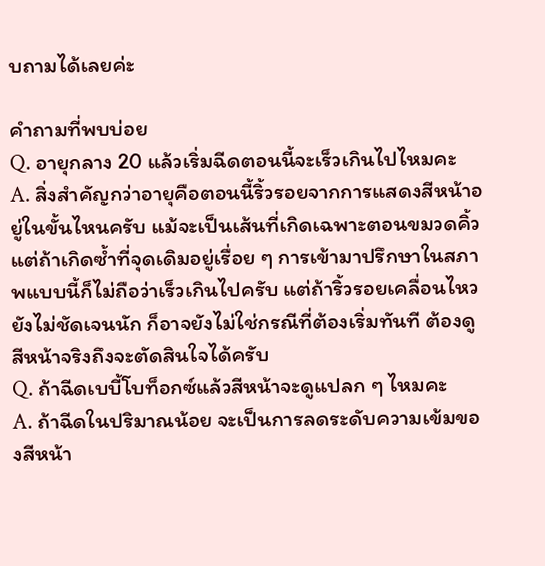บถามได้เลยค่ะ

คำถามที่พบบ่อย
Q. อายุกลาง 20 แล้วเริ่มฉีดตอนนี้จะเร็วเกินไปไหมคะ
A. สิ่งสำคัญกว่าอายุคือตอนนี้ริ้วรอยจากการแสดงสีหน้าอยู่ในขั้นไหนครับ แม้จะเป็นเส้นที่เกิดเฉพาะตอนขมวดคิ้ว แต่ถ้าเกิดซ้ำที่จุดเดิมอยู่เรื่อย ๆ การเข้ามาปรึกษาในสภาพแบบนี้ก็ไม่ถือว่าเร็วเกินไปครับ แต่ถ้าริ้วรอยเคลื่อนไหวยังไม่ชัดเจนนัก ก็อาจยังไม่ใช่กรณีที่ต้องเริ่มทันที ต้องดูสีหน้าจริงถึงจะตัดสินใจได้ครับ
Q. ถ้าฉีดเบบี้โบท็อกซ์แล้วสีหน้าจะดูแปลก ๆ ไหมคะ
A. ถ้าฉีดในปริมาณน้อย จะเป็นการลดระดับความเข้มของสีหน้า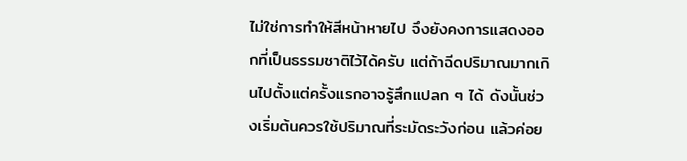ไม่ใช่การทำให้สีหน้าหายไป จึงยังคงการแสดงออกที่เป็นธรรมชาติไว้ได้ครับ แต่ถ้าฉีดปริมาณมากเกินไปตั้งแต่ครั้งแรกอาจรู้สึกแปลก ๆ ได้ ดังนั้นช่วงเริ่มต้นควรใช้ปริมาณที่ระมัดระวังก่อน แล้วค่อย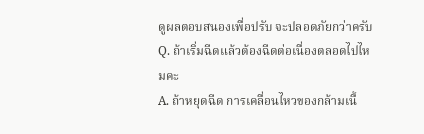ดูผลตอบสนองเพื่อปรับ จะปลอดภัยกว่าครับ
Q. ถ้าเริ่มฉีดแล้วต้องฉีดต่อเนื่องตลอดไปไหมคะ
A. ถ้าหยุดฉีด การเคลื่อนไหวของกล้ามเนื้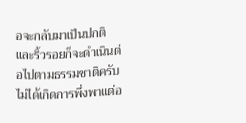อจะกลับมาเป็นปกติ และริ้วรอยก็จะดำเนินต่อไปตามธรรมชาติครับ ไม่ได้เกิดการพึ่งพาแต่อ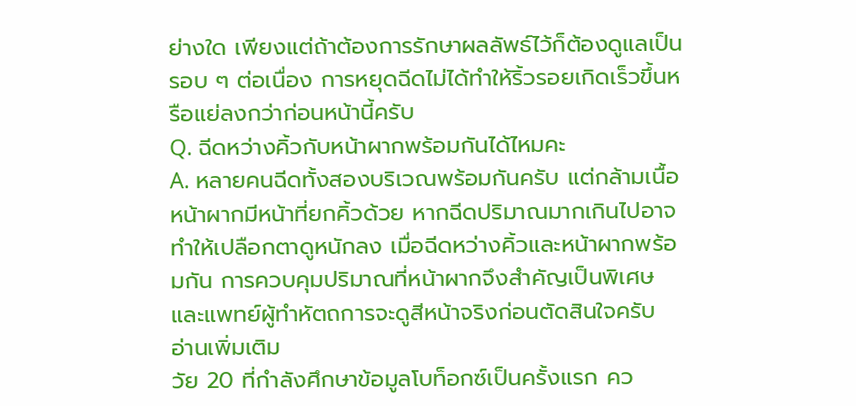ย่างใด เพียงแต่ถ้าต้องการรักษาผลลัพธ์ไว้ก็ต้องดูแลเป็นรอบ ๆ ต่อเนื่อง การหยุดฉีดไม่ได้ทำให้ริ้วรอยเกิดเร็วขึ้นหรือแย่ลงกว่าก่อนหน้านี้ครับ
Q. ฉีดหว่างคิ้วกับหน้าผากพร้อมกันได้ไหมคะ
A. หลายคนฉีดทั้งสองบริเวณพร้อมกันครับ แต่กล้ามเนื้อหน้าผากมีหน้าที่ยกคิ้วด้วย หากฉีดปริมาณมากเกินไปอาจทำให้เปลือกตาดูหนักลง เมื่อฉีดหว่างคิ้วและหน้าผากพร้อมกัน การควบคุมปริมาณที่หน้าผากจึงสำคัญเป็นพิเศษ และแพทย์ผู้ทำหัตถการจะดูสีหน้าจริงก่อนตัดสินใจครับ
อ่านเพิ่มเติม
วัย 20 ที่กำลังศึกษาข้อมูลโบท็อกซ์เป็นครั้งแรก คว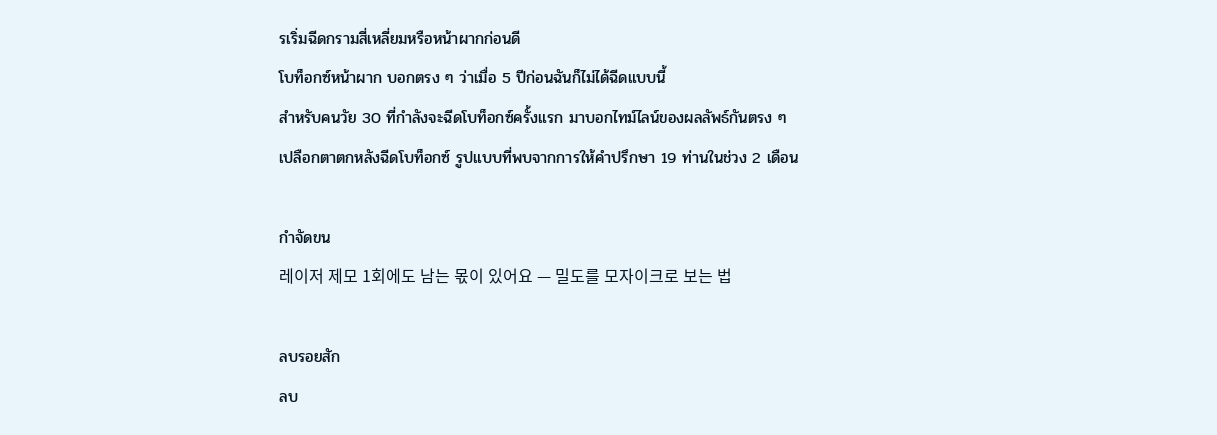รเริ่มฉีดกรามสี่เหลี่ยมหรือหน้าผากก่อนดี
โบท็อกซ์หน้าผาก บอกตรง ๆ ว่าเมื่อ 5 ปีก่อนฉันก็ไม่ได้ฉีดแบบนี้
สำหรับคนวัย 30 ที่กำลังจะฉีดโบท็อกซ์ครั้งแรก มาบอกไทม์ไลน์ของผลลัพธ์กันตรง ๆ
เปลือกตาตกหลังฉีดโบท็อกซ์ รูปแบบที่พบจากการให้คำปรึกษา 19 ท่านในช่วง 2 เดือน

กำจัดขน
레이저 제모 1회에도 남는 몫이 있어요 — 밀도를 모자이크로 보는 법

ลบรอยสัก
ลบ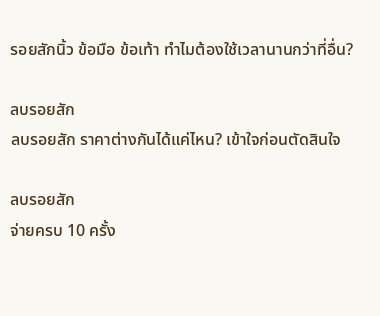รอยสักนิ้ว ข้อมือ ข้อเท้า ทำไมต้องใช้เวลานานกว่าที่อื่น?

ลบรอยสัก
ลบรอยสัก ราคาต่างกันได้แค่ไหน? เข้าใจก่อนตัดสินใจ

ลบรอยสัก
จ่ายครบ 10 ครั้ง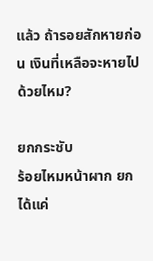แล้ว ถ้ารอยสักหายก่อน เงินที่เหลือจะหายไปด้วยไหม?

ยกกระชับ
ร้อยไหมหน้าผาก ยกได้แค่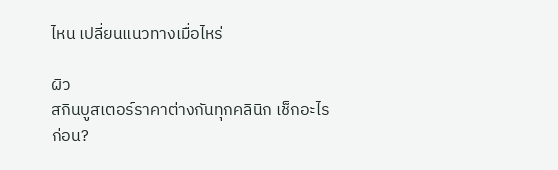ไหน เปลี่ยนแนวทางเมื่อไหร่

ผิว
สกินบูสเตอร์ราคาต่างกันทุกคลินิก เช็กอะไรก่อน?